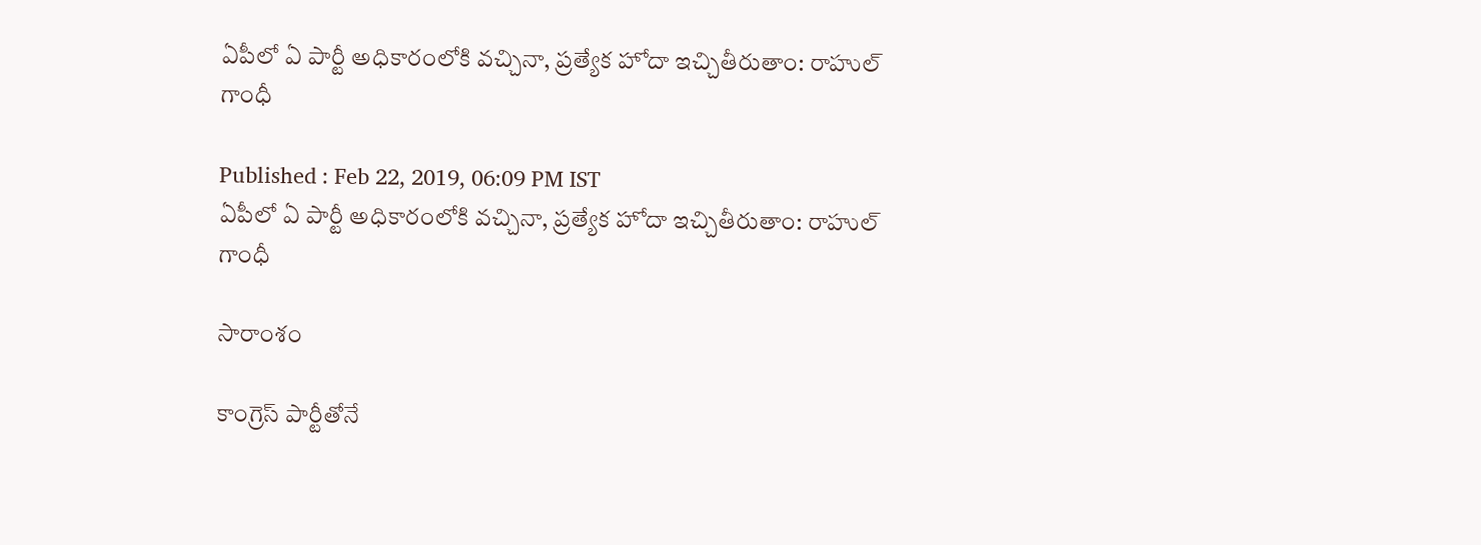ఏపీలో ఏ పార్టీ అధికారంలోకి వచ్చినా, ప్రత్యేక హోదా ఇచ్చితీరుతాం: రాహుల్ గాంధీ

Published : Feb 22, 2019, 06:09 PM IST
ఏపీలో ఏ పార్టీ అధికారంలోకి వచ్చినా, ప్రత్యేక హోదా ఇచ్చితీరుతాం: రాహుల్ గాంధీ

సారాంశం

కాంగ్రెస్ పార్టీతోనే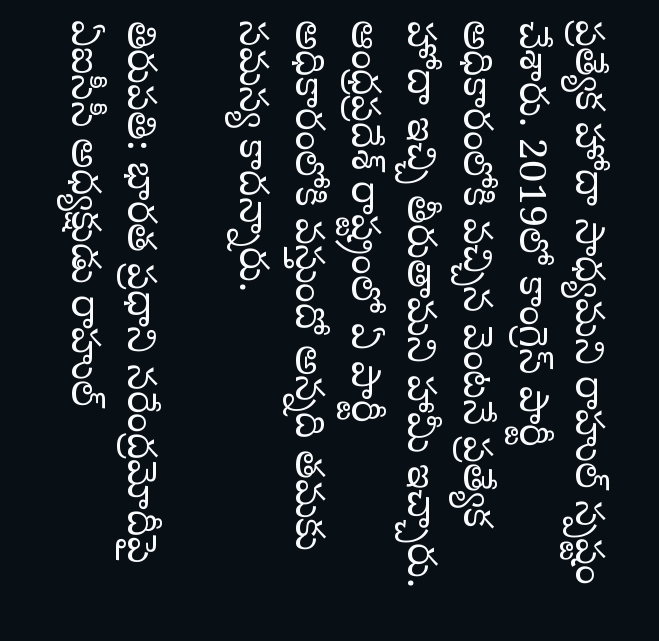ప్రత్యేక హోదా సాధ్యమని రాహుల్ స్పష్టం చేశారు. 2019లో కాంగ్రెస్ పార్టీ అధికారంలోకి వచ్చిన వెంటనే ప్రత్యేక హోదా ఇచ్చి తీరుతామని హామీ ఇచ్చారు. ఆంధ్రప్రదేశ్ రాష్ట్రంలో ఏ పార్టీ అధికారంలోకి వస్తుందో అన్నది తమకు సమస్య కాదన్నారు.

తిరుపతి: భారత ప్రధాని నరేంద్రమోదీపై ఏఐసీసీ అధ్యక్షుడు రాహుల్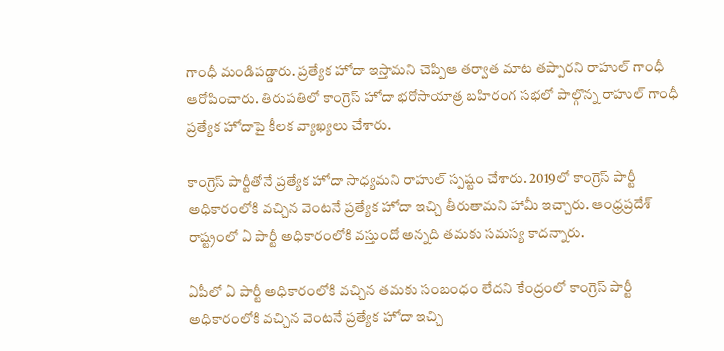గాంధీ మండిపడ్డారు. ప్రత్యేక హోదా ఇస్తామని చెప్పిఆ తర్వాత మాట తప్పారని రాహుల్ గాంధీ ఆరోపించారు. తిరుపతిలో కాంగ్రెస్ హోదా భరోసాయాత్ర బహిరంగ సభలో పాల్గొన్న రాహుల్ గాంధీ ప్రత్యేక హోదాపై కీలక వ్యాఖ్యలు చేశారు.

కాంగ్రెస్ పార్టీతోనే ప్రత్యేక హోదా సాధ్యమని రాహుల్ స్పష్టం చేశారు. 2019లో కాంగ్రెస్ పార్టీ అధికారంలోకి వచ్చిన వెంటనే ప్రత్యేక హోదా ఇచ్చి తీరుతామని హామీ ఇచ్చారు. ఆంధ్రప్రదేశ్ రాష్ట్రంలో ఏ పార్టీ అధికారంలోకి వస్తుందో అన్నది తమకు సమస్య కాదన్నారు.

ఏపీలో ఏ పార్టీ అధికారంలోకి వచ్చిన తమకు సంబంధం లేదని కేంద్రంలో కాంగ్రెస్ పార్టీ అధికారంలోకి వచ్చిన వెంటనే ప్రత్యేక హోదా ఇచ్చి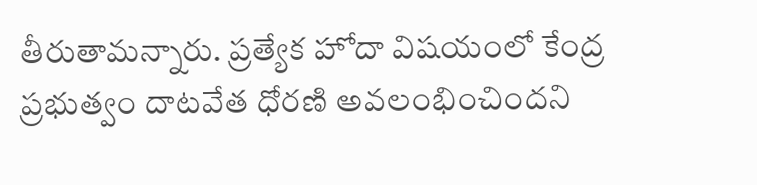తీరుతామన్నారు. ప్రత్యేక హోదా విషయంలో కేంద్ర ప్రభుత్వం దాటవేత ధోరణి అవలంభించిందని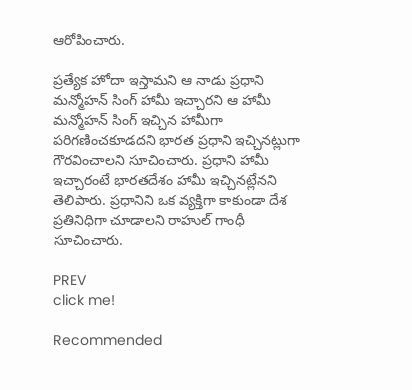ఆరోపించారు.

ప్రత్యేక హోదా ఇస్తామని ఆ నాడు ప్రధాని మన్మోహన్ సింగ్ హామీ ఇచ్చారని ఆ హామీ మన్మోహన్ సింగ్ ఇచ్చిన హామీగా పరిగణించకూడదని భారత ప్రధాని ఇచ్చినట్లుగా గౌరవించాలని సూచించారు. ప్రధాని హామీ ఇచ్చారంటే భారతదేశం హామీ ఇచ్చినట్లేనని తెలిపారు. ప్రధానిని ఒక వ్యక్తిగా కాకుండా దేశ ప్రతినిధిగా చూడాలని రాహుల్ గాంధీ సూచించారు.

PREV
click me!

Recommended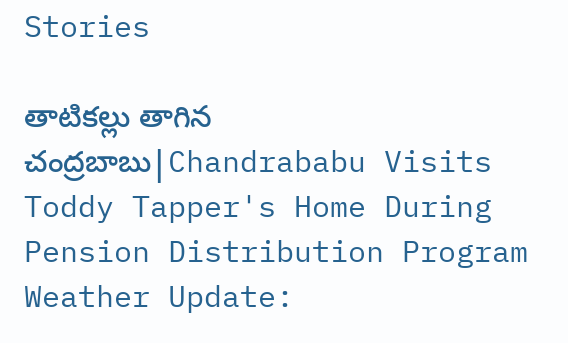Stories

తాటికల్లు తాగిన చంద్రబాబు|Chandrababu Visits Toddy Tapper's Home During Pension Distribution Program
Weather Update: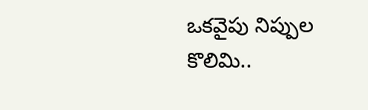ఒకవైపు నిప్పుల కొలిమి..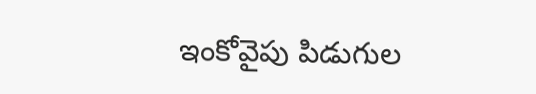ఇంకోవైపు పిడుగుల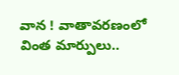వాన ! వాతావరణంలో వింత మార్పులు..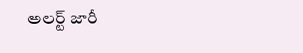అలర్ట్ జారీ